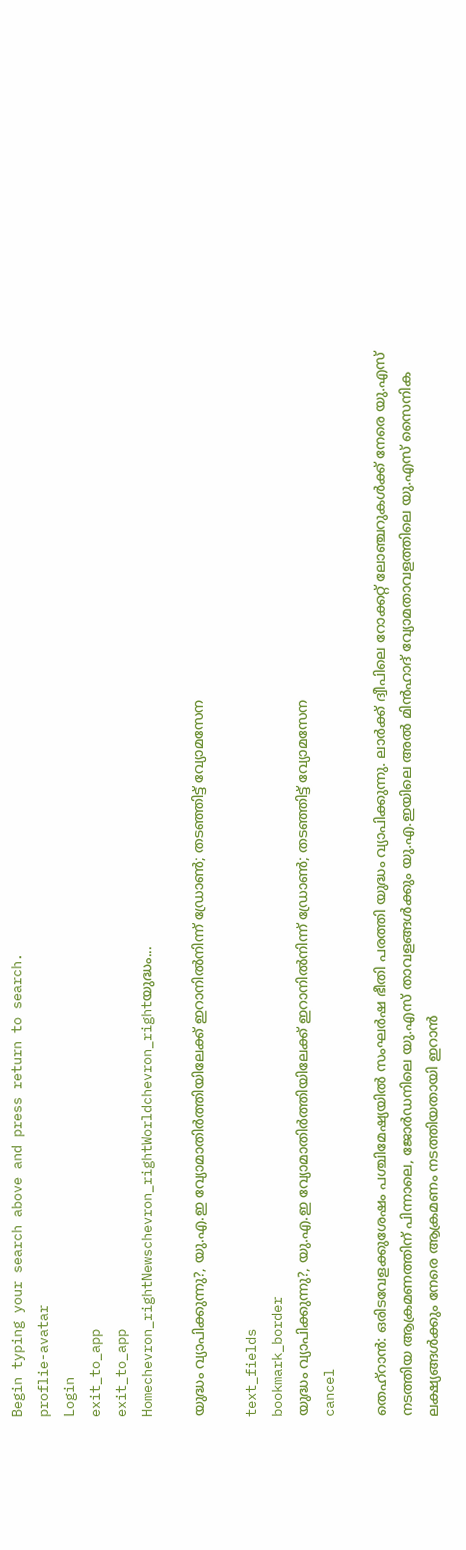Begin typing your search above and press return to search.
proflie-avatar
Login
exit_to_app
exit_to_app
Homechevron_rightNewschevron_rightWorldchevron_rightയുദ്ധം...

യുദ്ധം വ്യാപിക്കുന്നു?, യു.എ.ഇ വ്യോമാതിർത്തിയിലേക്ക് ഇറാനിൽനിന്ന് ഡ്രോൺ; തടഞ്ഞിട്ട് വ്യോമസേന

text_fields
bookmark_border
യുദ്ധം വ്യാപിക്കുന്നു?, യു.എ.ഇ വ്യോമാതിർത്തിയിലേക്ക് ഇറാനിൽനിന്ന് ഡ്രോൺ; തടഞ്ഞിട്ട് വ്യോമസേന
cancel

തെഹ്റാൻ: ഒരിടവേളക്കുശേഷം പശ്ചിമേഷ്യയിൽ സംഘർഷ ഭീതി പരത്തി യുദ്ധം വ്യാപിക്കുന്നു. ലാർക്ക് ദ്വീപിലെ റോക്കറ്റ് ലോഞ്ചറുകൾക്ക് നേരെ യു.എസ് നടത്തിയ ആക്രമണത്തിന് പിന്നാലെ, ജോർഡനിലെ യു.എസ് താവളങ്ങൾക്കും യു.എ.ഇയിലെ അൽ മിൻഹാദ് വ്യോമതാവളത്തിലെ യു.എസ് സൈനിക ലക്ഷ്യങ്ങൾക്കും നേരെ ആക്രമണം നടത്തിയതായി ഇറാൻ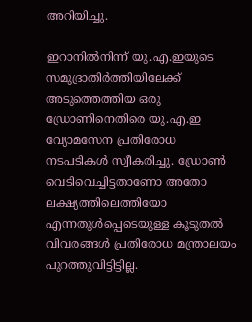അറിയിച്ചു.

ഇറാനിൽനിന്ന് യു.എ.ഇയുടെ സമുദ്രാതിർത്തിയിലേക്ക് അടുത്തെത്തിയ ഒരു ഡ്രോണിനെതിരെ യു.എ.ഇ വ്യോമസേന പ്രതിരോധ നടപടികൾ സ്വീകരിച്ചു. ഡ്രോൺ വെടിവെച്ചിട്ടതാണോ അതോ ലക്ഷ്യത്തിലെത്തിയോ എന്നതുൾപ്പെടെയുള്ള കൂടുതൽ വിവരങ്ങൾ പ്രതിരോധ മന്ത്രാലയം പുറത്തുവിട്ടിട്ടില്ല.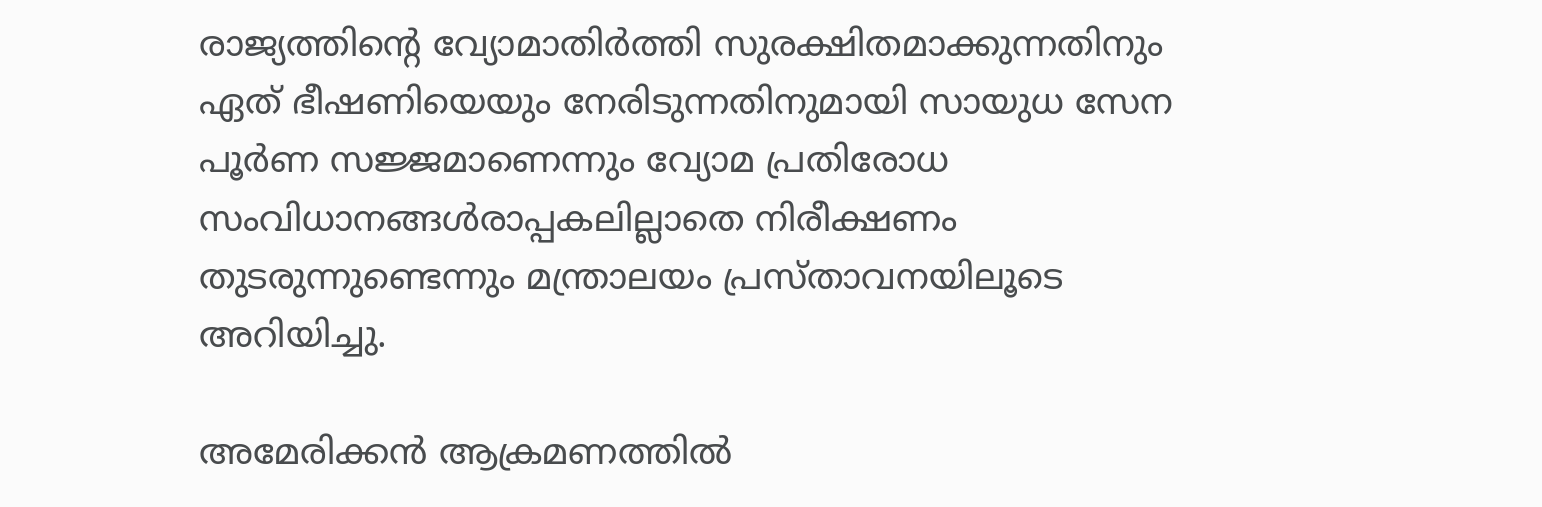രാജ്യത്തിന്റെ വ്യോമാതിർത്തി സുരക്ഷിതമാക്കുന്നതിനും ഏത് ഭീഷണിയെയും നേരിടുന്നതിനുമായി സായുധ സേന പൂർണ സജ്ജമാണെന്നും വ്യോമ പ്രതിരോധ സംവിധാനങ്ങൾരാപ്പകലില്ലാതെ നിരീക്ഷണം തുടരുന്നുണ്ടെന്നും മന്ത്രാലയം പ്രസ്താവനയിലൂടെ അറിയിച്ചു.

അമേരിക്കൻ ആക്രമണത്തിൽ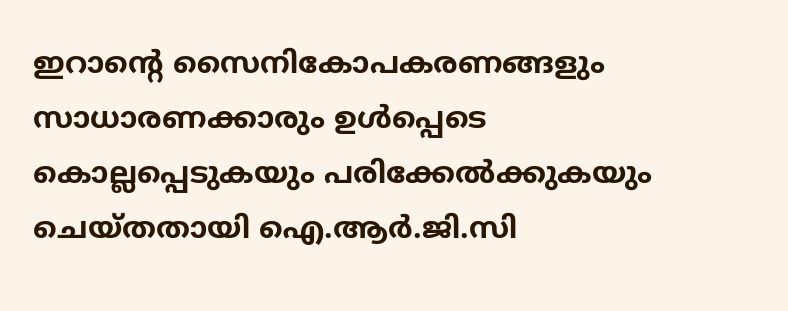ഇറാന്റെ സൈനികോപകരണങ്ങളും സാധാരണക്കാരും ഉൾപ്പെടെ കൊല്ലപ്പെടുകയും പരിക്കേൽക്കുകയും ചെയ്തതായി ഐ.ആർ.ജി.സി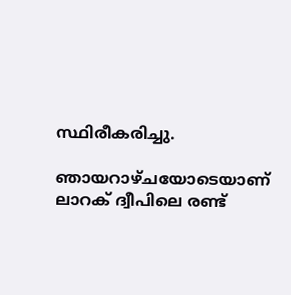സ്ഥിരീകരിച്ചു.

ഞായറാഴ്ചയോടെയാണ് ലാറക് ദ്വീപിലെ രണ്ട്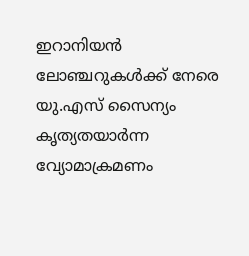ഇറാനിയൻ ലോഞ്ചറുകൾക്ക് നേരെ യു.എസ് സൈന്യം കൃത്യതയാർന്ന വ്യോമാക്രമണം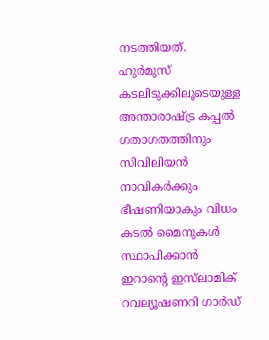നടത്തിയത്. ഹുർമുസ് കടലിടുക്കിലൂടെയുള്ള അന്താരാഷ്ട്ര കപ്പൽ ഗതാഗതത്തിനും സിവിലിയൻ നാവികർക്കും ഭീഷണിയാകും വിധം കടൽ മൈനുകൾ സ്ഥാപിക്കാൻ ഇറാന്റെ ഇസ്‍ലാമിക് റവല്യൂഷണറി ഗാർഡ്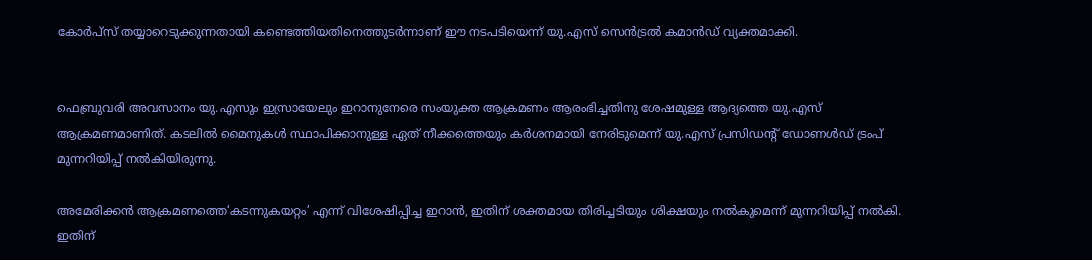കോർപ്സ് തയ്യാറെടുക്കുന്നതായി കണ്ടെത്തിയതിനെത്തുടർന്നാണ് ഈ നടപടിയെന്ന് യു.എസ് സെൻട്രൽ കമാൻഡ് വ്യക്തമാക്കി.


ഫെബ്രുവരി അവസാനം യു.എസും ഇസ്രായേലും ഇറാനുനേരെ സംയുക്ത ആക്രമണം ആരംഭിച്ചതിനു ശേഷമുള്ള ആദ്യത്തെ യു.എസ് ആക്രമണമാണിത്. കടലിൽ മൈനുകൾ സ്ഥാപിക്കാനുള്ള ഏത് നീക്കത്തെയും കർശനമായി നേരിടുമെന്ന് യു.എസ് പ്രസിഡന്റ് ഡോണൾഡ് ട്രംപ് മുന്നറിയിപ്പ് നൽകിയിരുന്നു.

അമേരിക്കൻ ആക്രമണത്തെ‘കടന്നുകയറ്റം’ എന്ന് വിശേഷിപ്പിച്ച ഇറാൻ, ഇതിന് ശക്തമായ തിരിച്ചടിയും ശിക്ഷയും നൽകുമെന്ന് മുന്നറിയിപ്പ് നൽകി. ഇതിന്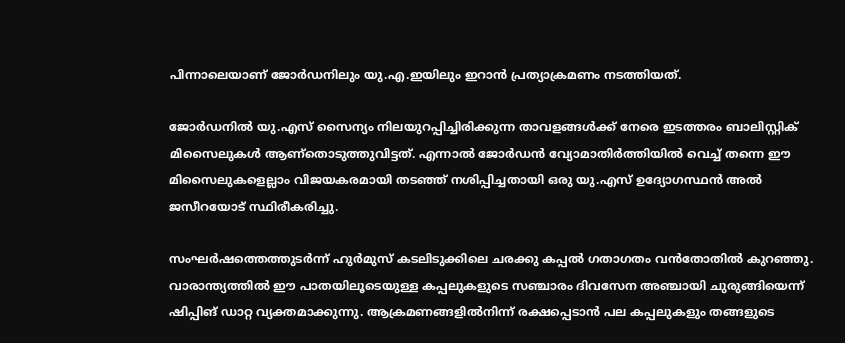പിന്നാലെയാണ് ജോർഡനിലും യു.എ.ഇയിലും ഇറാൻ പ്രത്യാക്രമണം നടത്തിയത്.

ജോർഡനിൽ യു.എസ് സൈന്യം നിലയുറപ്പിച്ചിരിക്കുന്ന താവളങ്ങൾക്ക് നേരെ ഇടത്തരം ബാലിസ്റ്റിക് മിസൈലുകൾ ആണ്തൊടുത്തുവിട്ടത്. എന്നാൽ ജോർഡൻ വ്യോമാതിർത്തിയിൽ വെച്ച് തന്നെ ഈ മിസൈലുകളെല്ലാം വിജയകരമായി തടഞ്ഞ് നശിപ്പിച്ചതായി ഒരു യു.എസ് ഉദ്യോഗസ്ഥൻ അൽ ജസീറയോട് സ്ഥിരീകരിച്ചു.

സംഘർഷത്തെത്തുടർന്ന് ഹുർമുസ് കടലിടുക്കിലെ ചരക്കു കപ്പൽ ഗതാഗതം വൻതോതിൽ കുറഞ്ഞു. വാരാന്ത്യത്തിൽ ഈ പാതയിലൂടെയുള്ള കപ്പലുകളുടെ സഞ്ചാരം ദിവസേന അഞ്ചായി ചുരുങ്ങിയെന്ന് ഷിപ്പിങ് ഡാറ്റ വ്യക്തമാക്കുന്നു. ആക്രമണങ്ങളിൽനിന്ന് രക്ഷപ്പെടാൻ പല കപ്പലുകളും തങ്ങളുടെ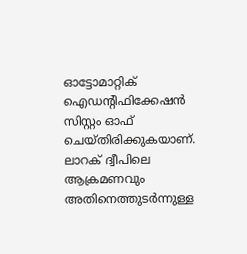ഓട്ടോമാറ്റിക് ഐഡന്റിഫിക്കേഷൻ സിസ്റ്റം ഓഫ് ചെയ്തിരിക്കുകയാണ്. ലാറക് ദ്വീപിലെ ആക്രമണവും അതിനെത്തുടർന്നുള്ള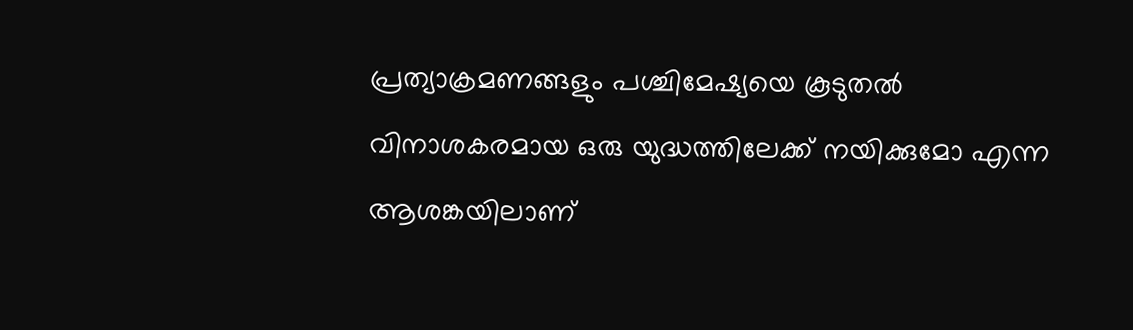പ്രത്യാക്രമണങ്ങളും പശ്ചിമേഷ്യയെ കൂടുതൽ വിനാശകരമായ ഒരു യുദ്ധത്തിലേക്ക് നയിക്കുമോ എന്ന ആശങ്കയിലാണ്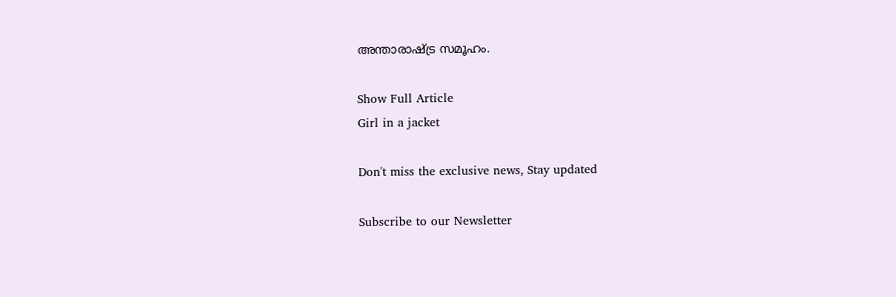അന്താരാഷ്ട്ര സമൂഹം.

Show Full Article
Girl in a jacket

Don't miss the exclusive news, Stay updated

Subscribe to our Newsletter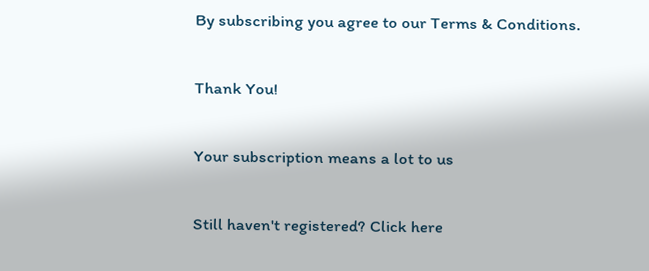By subscribing you agree to our Terms & Conditions.

Thank You!

Your subscription means a lot to us

Still haven't registered? Click here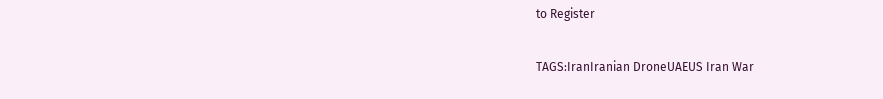to Register

TAGS:IranIranian DroneUAEUS Iran War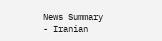News Summary - Iranian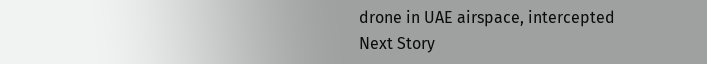drone in UAE airspace, intercepted
Next Story